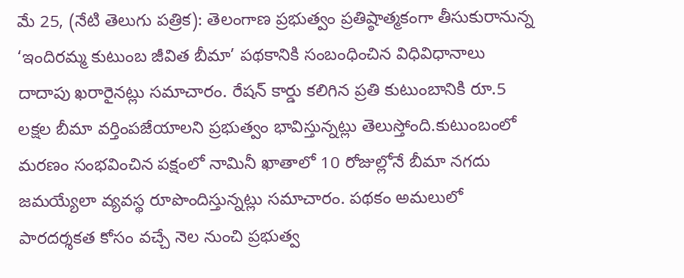మే 25, (నేటి తెలుగు పత్రిక): తెలంగాణ ప్రభుత్వం ప్రతిష్ఠాత్మకంగా తీసుకురానున్న ‘ఇందిరమ్మ కుటుంబ జీవిత బీమా’ పథకానికి సంబంధించిన విధివిధానాలు దాదాపు ఖరారైనట్లు సమాచారం. రేషన్ కార్డు కలిగిన ప్రతి కుటుంబానికి రూ.5 లక్షల బీమా వర్తింపజేయాలని ప్రభుత్వం భావిస్తున్నట్లు తెలుస్తోంది.కుటుంబంలో మరణం సంభవించిన పక్షంలో నామినీ ఖాతాలో 10 రోజుల్లోనే బీమా నగదు జమయ్యేలా వ్యవస్థ రూపొందిస్తున్నట్లు సమాచారం. పథకం అమలులో పారదర్శకత కోసం వచ్చే నెల నుంచి ప్రభుత్వ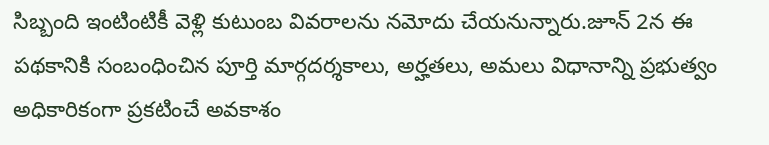సిబ్బంది ఇంటింటికీ వెళ్లి కుటుంబ వివరాలను నమోదు చేయనున్నారు.జూన్ 2న ఈ పథకానికి సంబంధించిన పూర్తి మార్గదర్శకాలు, అర్హతలు, అమలు విధానాన్ని ప్రభుత్వం అధికారికంగా ప్రకటించే అవకాశం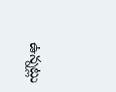ఉన్నట్లు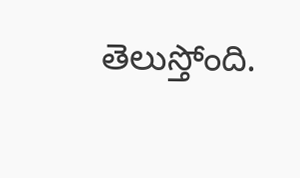తెలుస్తోంది.